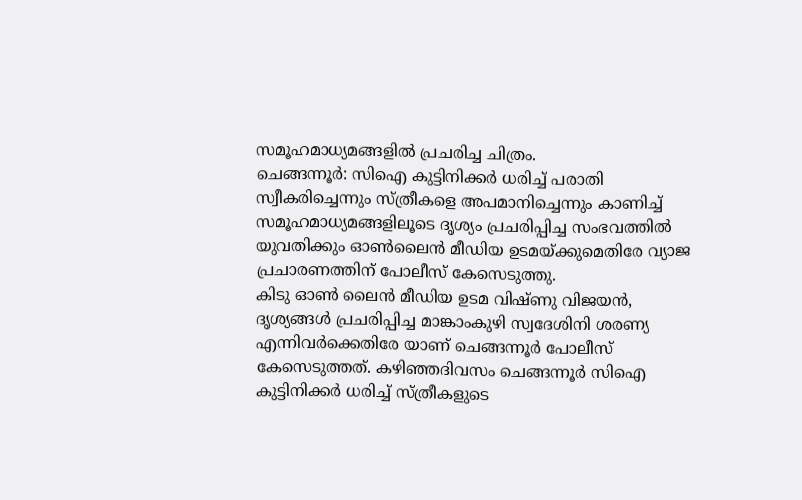സമൂഹമാധ്യമങ്ങളിൽ പ്രചരിച്ച ചിത്രം.
ചെങ്ങന്നൂർ: സിഐ കുട്ടിനിക്കർ ധരിച്ച് പരാതി സ്വീകരിച്ചെന്നും സ്ത്രീകളെ അപമാനിച്ചെന്നും കാണിച്ച് സമൂഹമാധ്യമങ്ങളിലൂടെ ദൃശ്യം പ്രചരിപ്പിച്ച സംഭവത്തിൽ യുവതിക്കും ഓൺലൈൻ മീഡിയ ഉടമയ്ക്കുമെതിരേ വ്യാജ പ്രചാരണത്തിന് പോലീസ് കേസെടുത്തു.
കിടു ഓൺ ലൈൻ മീഡിയ ഉടമ വിഷ്ണു വിജയൻ, ദൃശ്യങ്ങൾ പ്രചരിപ്പിച്ച മാങ്കാംകുഴി സ്വദേശിനി ശരണ്യ എന്നിവർക്കെതിരേ യാണ് ചെങ്ങന്നൂർ പോലീസ് കേസെടുത്തത്. കഴിഞ്ഞദിവസം ചെങ്ങന്നൂർ സിഐ കുട്ടിനിക്കർ ധരിച്ച് സ്ത്രീകളുടെ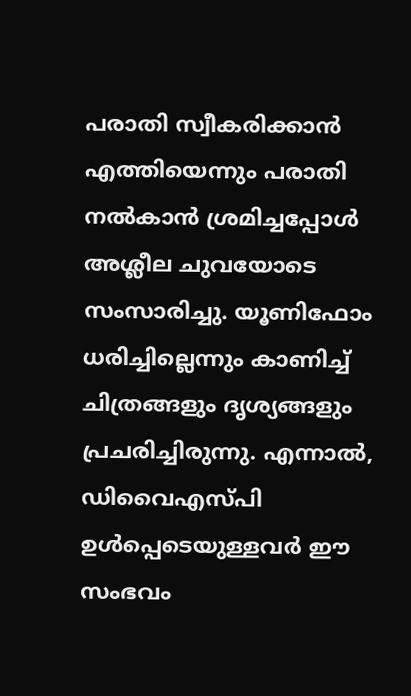പരാതി സ്വീകരിക്കാൻ എത്തിയെന്നും പരാതി നൽകാൻ ശ്രമിച്ചപ്പോൾ അശ്ലീല ചുവയോടെ സംസാരിച്ചു. യൂണിഫോം ധരിച്ചില്ലെന്നും കാണിച്ച് ചിത്രങ്ങളും ദൃശ്യങ്ങളും പ്രചരിച്ചിരുന്നു. എന്നാൽ, ഡിവൈഎസ്പി ഉൾപ്പെടെയുള്ളവർ ഈ സംഭവം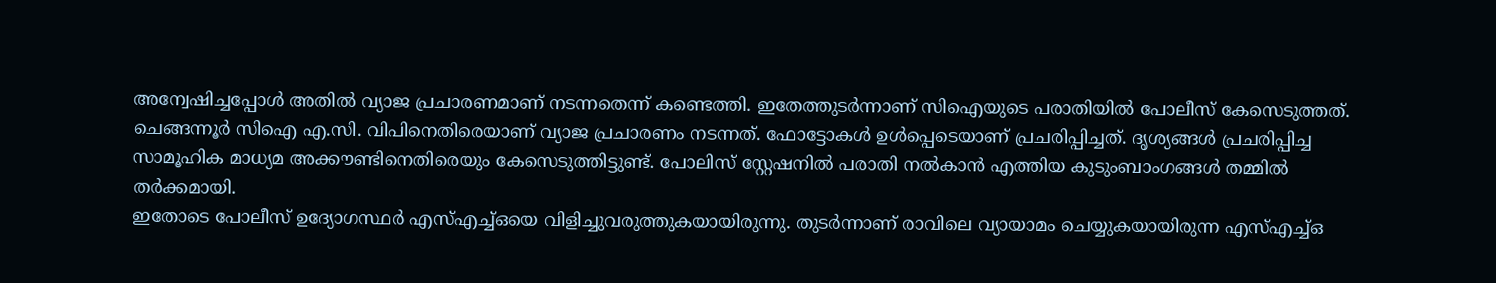അന്വേഷിച്ചപ്പോൾ അതിൽ വ്യാജ പ്രചാരണമാണ് നടന്നതെന്ന് കണ്ടെത്തി. ഇതേത്തുടർന്നാണ് സിഐയുടെ പരാതിയിൽ പോലീസ് കേസെടുത്തത്.
ചെങ്ങന്നൂർ സിഐ എ.സി. വിപിനെതിരെയാണ് വ്യാജ പ്രചാരണം നടന്നത്. ഫോട്ടോകൾ ഉൾപ്പെടെയാണ് പ്രചരിപ്പിച്ചത്. ദൃശ്യങ്ങൾ പ്രചരിപ്പിച്ച സാമൂഹിക മാധ്യമ അക്കൗണ്ടിനെതിരെയും കേസെടുത്തിട്ടുണ്ട്. പോലിസ് സ്റ്റേഷനിൽ പരാതി നൽകാൻ എത്തിയ കുടുംബാംഗങ്ങൾ തമ്മിൽ തർക്കമായി.
ഇതോടെ പോലീസ് ഉദ്യോഗസ്ഥർ എസ്എച്ച്ഒയെ വിളിച്ചുവരുത്തുകയായിരുന്നു. തുടർന്നാണ് രാവിലെ വ്യായാമം ചെയ്യുകയായിരുന്ന എസ്എച്ച്ഒ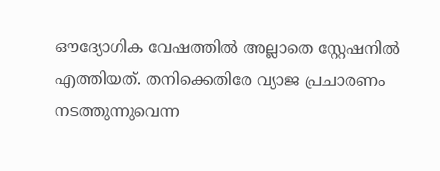ഔദ്യോഗിക വേഷത്തിൽ അല്ലാതെ സ്റ്റേഷനിൽ എത്തിയത്. തനിക്കെതിരേ വ്യാജ പ്രചാരണം നടത്തുന്നുവെന്ന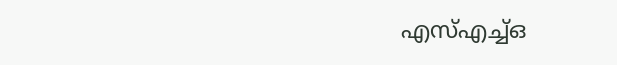എസ്എച്ച്ഒ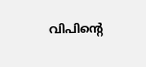വിപിന്റെ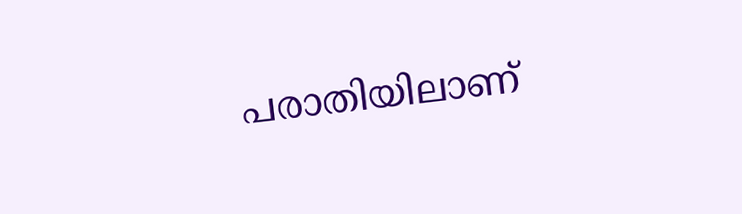പരാതിയിലാണ്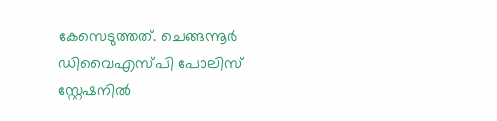കേസെടുത്തത്. ചെങ്ങന്നൂർ ഡിവൈഎസ്പി പോലിസ് സ്റ്റേഷനിൽ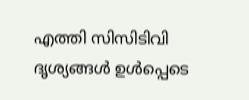എത്തി സിസിടിവി ദൃശ്യങ്ങൾ ഉൾപ്പെടെ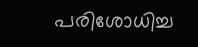പരിശോധിച്ച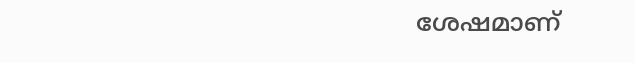ശേഷമാണ്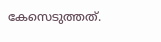കേസെടുത്തത്.